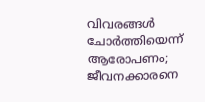വിവരങ്ങള്‍ ചോര്‍ത്തിയെന്ന് ആരോപണം; ജീവനക്കാരനെ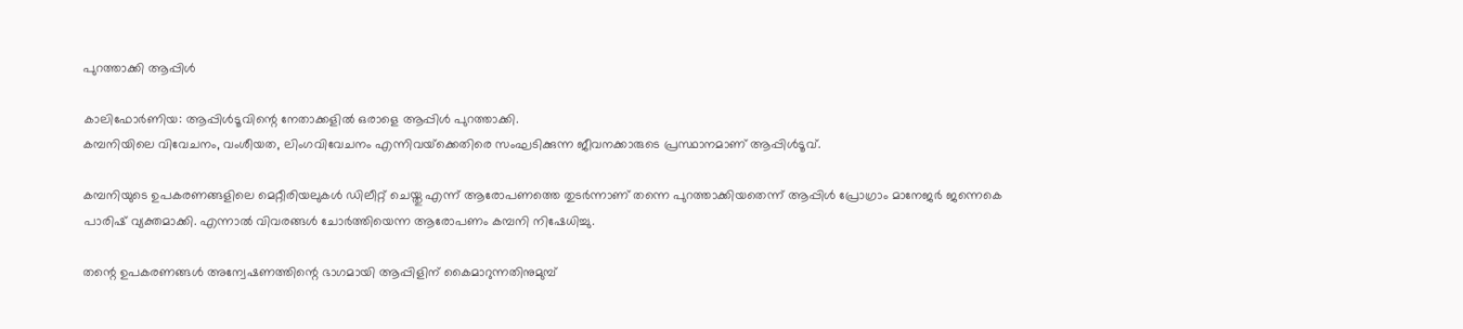പുറത്താക്കി ആപ്പിള്‍

കാലിഫോര്‍ണിയ: ആപ്പിള്‍ടൂവിന്റെ നേതാക്കളില്‍ ഒരാളെ ആപ്പിള്‍ പുറത്താക്കി.
കമ്പനിയിലെ വിവേചനം, വംശീയത, ലിംഗവിവേചനം എന്നിവയ്‌ക്കെതിരെ സംഘടിക്കുന്ന ജീവനക്കാരുടെ പ്രസ്ഥാനമാണ് ആപ്പിള്‍ടൂവ്.

കമ്പനിയുടെ ഉപകരണങ്ങളിലെ മെറ്റീരിയലുകള്‍ ഡിലീറ്റ് ചെയ്തു എന്ന് ആരോപണത്തെ തുടര്‍ന്നാണ് തന്നെ പുറത്താക്കിയതെന്ന് ആപ്പിള്‍ പ്രോഗ്രാം മാനേജര്‍ ജന്നെകെ പാരിഷ് വ്യക്തമാക്കി. എന്നാല്‍ വിവരങ്ങള്‍ ചോര്‍ത്തിയെന്ന ആരോപണം കമ്പനി നിഷേധിച്ചു.

തന്റെ ഉപകരണങ്ങള്‍ അന്വേഷണത്തിന്റെ ഭാഗമായി ആപ്പിളിന് കൈമാറുന്നതിനുമുമ്പ്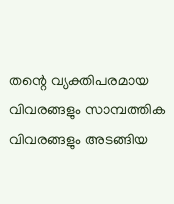തന്റെ വ്യക്തിപരമായ വിവരങ്ങളും സാമ്പത്തിക വിവരങ്ങളും അടങ്ങിയ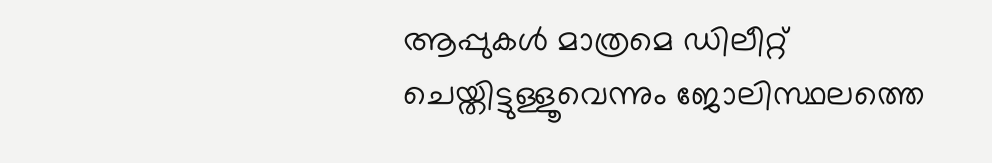ആപ്പുകള്‍ മാത്രമെ ഡിലീറ്റ് ചെയ്തിട്ടുള്ളൂവെന്നും ജോലിസ്ഥലത്തെ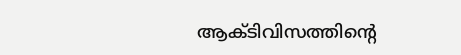ആക്ടിവിസത്തിന്റെ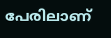പേരിലാണ്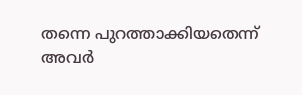തന്നെ പുറത്താക്കിയതെന്ന് അവര്‍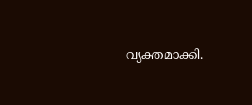വ്യക്തമാക്കി.